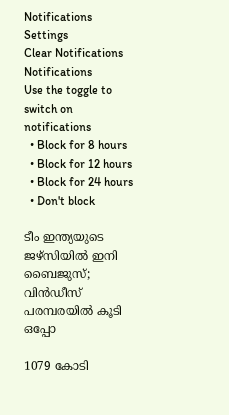Notifications
Settings
Clear Notifications
Notifications
Use the toggle to switch on notifications
  • Block for 8 hours
  • Block for 12 hours
  • Block for 24 hours
  • Don't block

ടീം ഇന്ത്യയുടെ ജഴ്‌സിയില്‍ ഇനി ബൈജുസ്; വിന്‍ഡീസ് പരമ്പരയില്‍ കൂടി ഒപ്പോ

1079 കോടി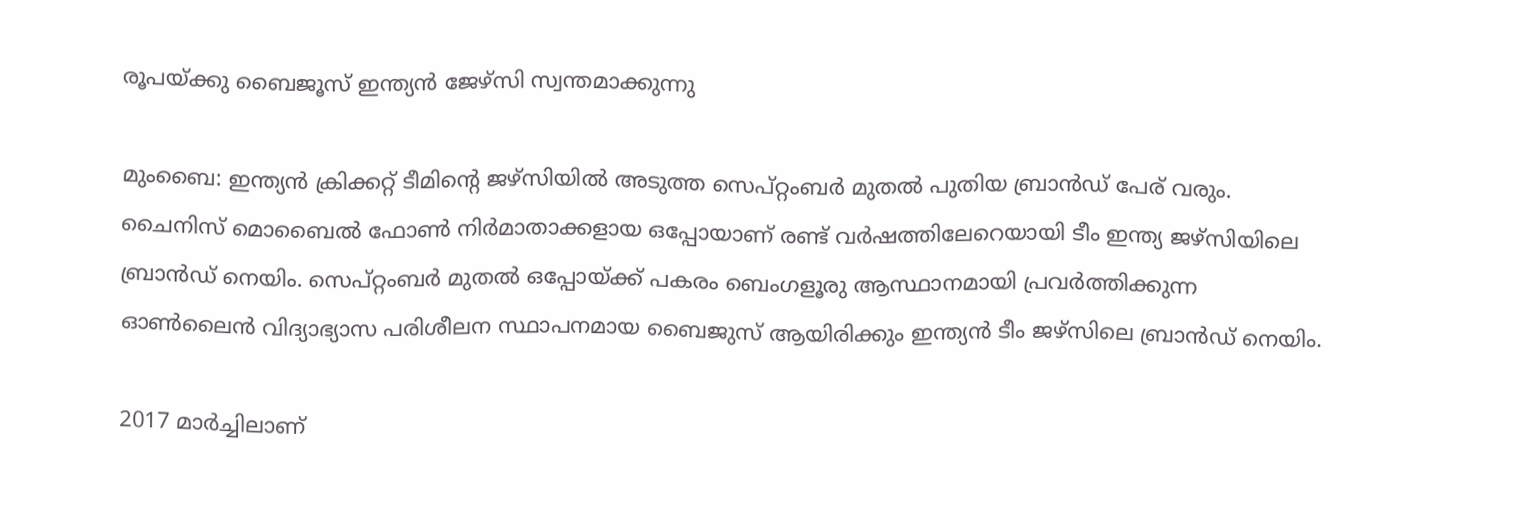രൂപയ്ക്കു ബൈജൂസ്‌ ഇന്ത്യൻ ജേഴ്‌സി സ്വന്തമാക്കുന്നു

മുംബൈ: ഇന്ത്യന്‍ ക്രിക്കറ്റ് ടീമിന്റെ ജഴ്‌സിയില്‍ അടുത്ത സെപ്റ്റംബര്‍ മുതല്‍ പുതിയ ബ്രാന്‍ഡ് പേര് വരും. ചൈനിസ് മൊബൈല്‍ ഫോണ്‍ നിര്‍മാതാക്കളായ ഒപ്പോയാണ് രണ്ട് വര്‍ഷത്തിലേറെയായി ടീം ഇന്ത്യ ജഴ്‌സിയിലെ ബ്രാന്‍ഡ് നെയിം. സെപ്റ്റംബര്‍ മുതല്‍ ഒപ്പോയ്ക്ക് പകരം ബെംഗളൂരു ആസ്ഥാനമായി പ്രവര്‍ത്തിക്കുന്ന ഓണ്‍ലൈന്‍ വിദ്യാഭ്യാസ പരിശീലന സ്ഥാപനമായ ബൈജുസ് ആയിരിക്കും ഇന്ത്യന്‍ ടീം ജഴ്‌സിലെ ബ്രാന്‍ഡ് നെയിം.

2017 മാര്‍ച്ചിലാണ്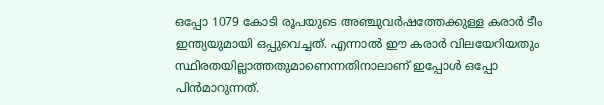ഒപ്പോ 1079 കോടി രൂപയുടെ അഞ്ചുവര്‍ഷത്തേക്കുള്ള കരാര്‍ ടീം ഇന്ത്യയുമായി ഒപ്പുവെച്ചത്. എന്നാല്‍ ഈ കരാര്‍ വിലയേറിയതും സ്ഥിരതയില്ലാത്തതുമാണെന്നതിനാലാണ് ഇപ്പോള്‍ ഒപ്പോ പിന്‍മാറുന്നത്.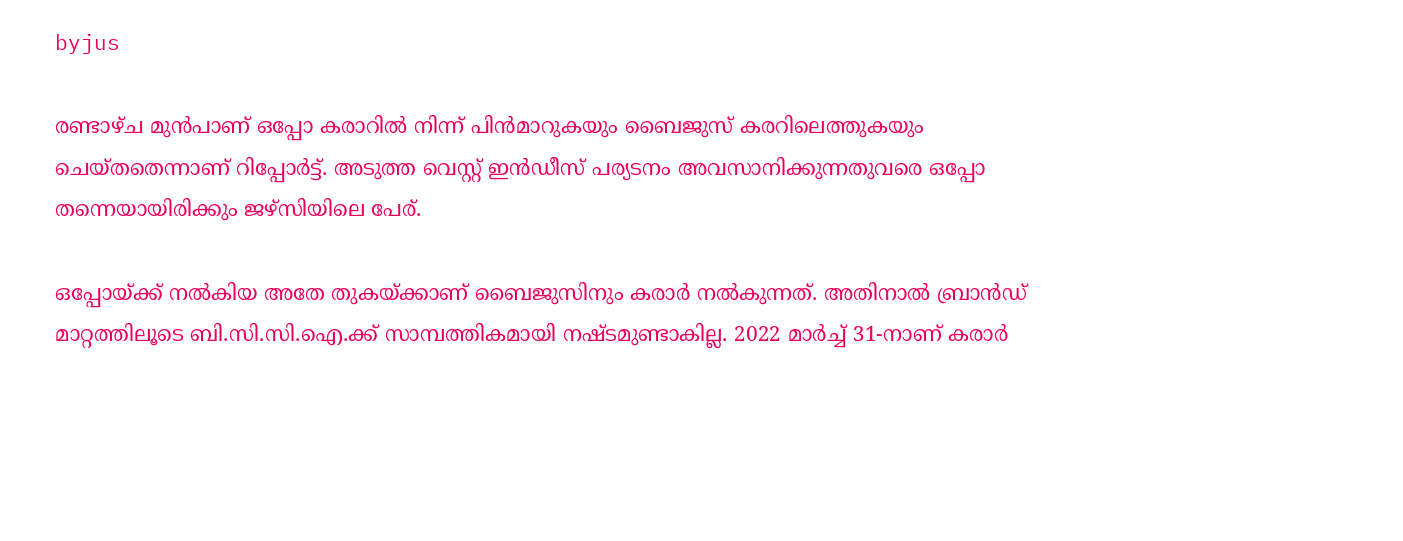byjus

രണ്ടാഴ്ച മുന്‍പാണ് ഒപ്പോ കരാറില്‍ നിന്ന് പിന്‍മാറുകയും ബൈജുസ് കരറിലെത്തുകയും ചെയ്തതെന്നാണ് റിപ്പോര്‍ട്ട്. അടുത്ത വെസ്റ്റ് ഇന്‍ഡീസ് പര്യടനം അവസാനിക്കുന്നതുവരെ ഒപ്പോ തന്നെയായിരിക്കും ജഴ്‌സിയിലെ പേര്.

ഒപ്പോയ്ക്ക് നല്‍കിയ അതേ തുകയ്ക്കാണ് ബൈജുസിനും കരാര്‍ നല്‍കുന്നത്. അതിനാല്‍ ബ്രാന്‍ഡ് മാറ്റത്തിലൂടെ ബി.സി.സി.ഐ.ക്ക് സാമ്പത്തികമായി നഷ്ടമുണ്ടാകില്ല. 2022 മാര്‍ച്ച് 31-നാണ് കരാര്‍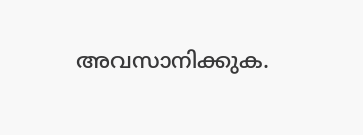അവസാനിക്കുക.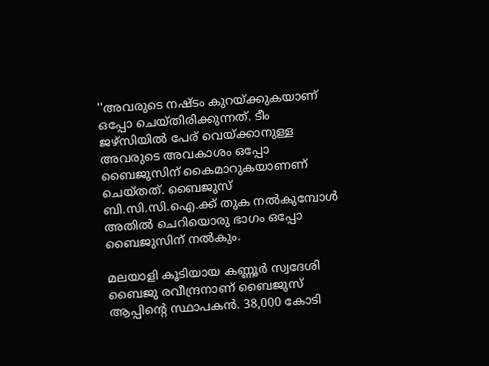''അവരുടെ നഷ്ടം കുറയ്ക്കുകയാണ് ഒപ്പോ ചെയ്തിരിക്കുന്നത്. ടീം ജഴ്‌സിയില്‍ പേര് വെയ്ക്കാനുള്ള അവരുടെ അവകാശം ഒപ്പോ ബൈജുസിന് കൈമാറുകയാണണ് ചെയ്തത്. ബൈജുസ് ബി.സി.സി.ഐ.ക്ക് തുക നല്‍കുമ്പോള്‍ അതില്‍ ചെറിയൊരു ഭാഗം ഒപ്പോ ബൈജുസിന് നല്‍കും.

മലയാളി കൂടിയായ കണ്ണൂര്‍ സ്വദേശി ബൈജു രവീന്ദ്രനാണ് ബൈജുസ് ആപ്പിന്റെ സ്ഥാപകന്‍. 38,000 കോടി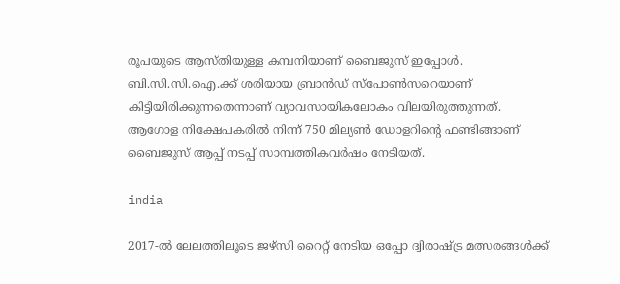രൂപയുടെ ആസ്തിയുള്ള കമ്പനിയാണ് ബൈജുസ് ഇപ്പോള്‍. ബി.സി.സി.ഐ.ക്ക് ശരിയായ ബ്രാന്‍ഡ് സ്‌പോണ്‍സറെയാണ് കിട്ടിയിരിക്കുന്നതെന്നാണ് വ്യാവസായികലോകം വിലയിരുത്തുന്നത്. ആഗോള നിക്ഷേപകരില്‍ നിന്ന് 750 മില്യണ്‍ ഡോളറിന്റെ ഫണ്ടിങ്ങാണ് ബൈജുസ് ആപ്പ് നടപ്പ് സാമ്പത്തികവര്‍ഷം നേടിയത്.

india

2017-ല്‍ ലേലത്തിലൂടെ ജഴ്‌സി റൈറ്റ് നേടിയ ഒപ്പോ ദ്വിരാഷ്ട്ര മത്സരങ്ങള്‍ക്ക്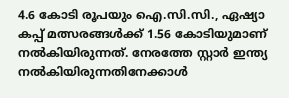4.6 കോടി രൂപയും ഐ.സി.സി., ഏഷ്യാ കപ്പ് മത്സരങ്ങള്‍ക്ക് 1.56 കോടിയുമാണ് നല്‍കിയിരുന്നത്. നേരത്തേ സ്റ്റാര്‍ ഇന്ത്യ നല്‍കിയിരുന്നതിനേക്കാള്‍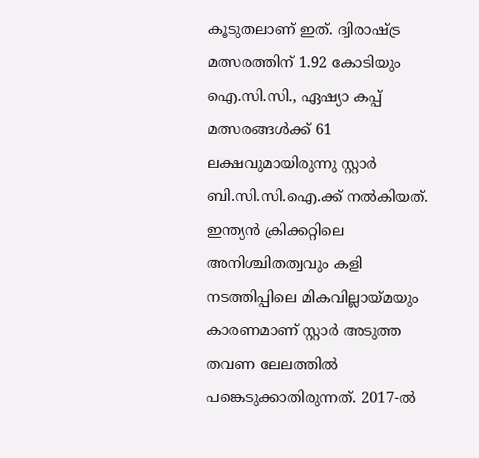കൂടുതലാണ് ഇത്. ദ്വിരാഷ്ട്ര മത്സരത്തിന് 1.92 കോടിയും ഐ.സി.സി., ഏഷ്യാ കപ്പ് മത്സരങ്ങള്‍ക്ക് 61 ലക്ഷവുമായിരുന്നു സ്റ്റാര്‍ ബി.സി.സി.ഐ.ക്ക് നല്‍കിയത്. ഇന്ത്യന്‍ ക്രിക്കറ്റിലെ അനിശ്ചിതത്വവും കളി നടത്തിപ്പിലെ മികവില്ലായ്മയും കാരണമാണ് സ്റ്റാര്‍ അടുത്ത തവണ ലേലത്തില്‍ പങ്കെടുക്കാതിരുന്നത്. 2017-ല്‍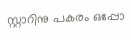സ്റ്റാറിനു പകരം ഒപ്പോ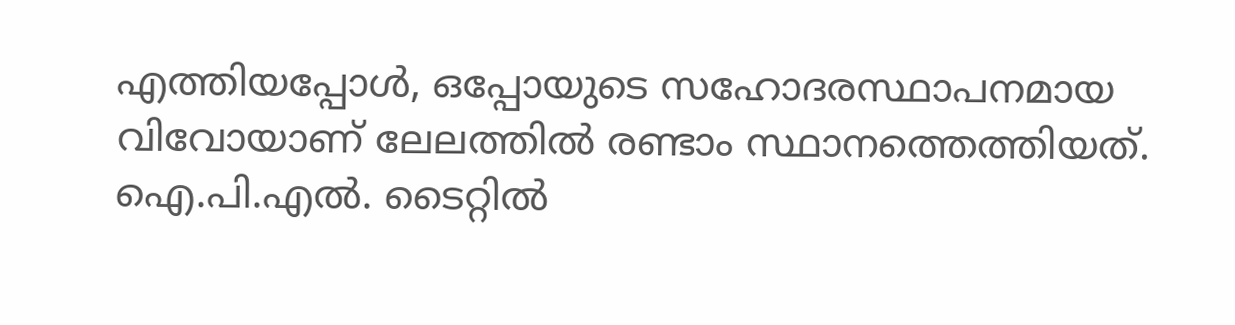എത്തിയപ്പോള്‍, ഒപ്പോയുടെ സഹോദരസ്ഥാപനമായ വിവോയാണ് ലേലത്തില്‍ രണ്ടാം സ്ഥാനത്തെത്തിയത്. ഐ.പി.എല്‍. ടൈറ്റില്‍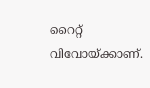റൈറ്റ് വിവോയ്ക്കാണ്.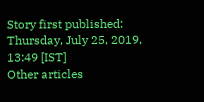Story first published: Thursday, July 25, 2019, 13:49 [IST]
Other articles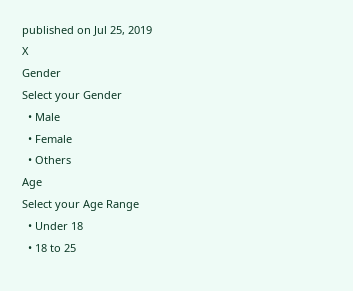published on Jul 25, 2019
X
Gender
Select your Gender
  • Male
  • Female
  • Others
Age
Select your Age Range
  • Under 18
  • 18 to 25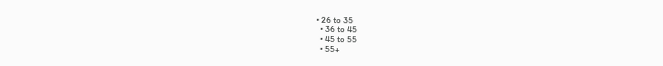• 26 to 35
  • 36 to 45
  • 45 to 55
  • 55+